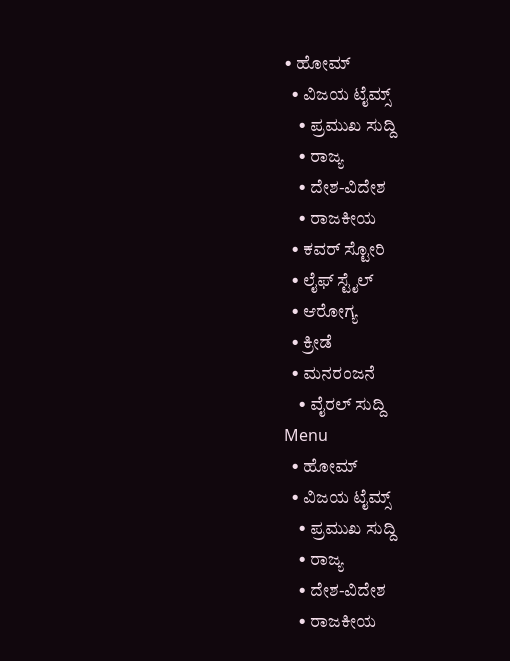• ಹೋಮ್
  • ವಿಜಯ ಟೈಮ್ಸ್‌
    • ಪ್ರಮುಖ ಸುದ್ದಿ
    • ರಾಜ್ಯ
    • ದೇಶ-ವಿದೇಶ
    • ರಾಜಕೀಯ
  • ಕವರ್‌ ಸ್ಟೋರಿ
  • ಲೈಫ್ ಸ್ಟೈಲ್
  • ಆರೋಗ್ಯ
  • ಕ್ರೀಡೆ
  • ಮನರಂಜನೆ
    • ವೈರಲ್ ಸುದ್ದಿ
Menu
  • ಹೋಮ್
  • ವಿಜಯ ಟೈಮ್ಸ್‌
    • ಪ್ರಮುಖ ಸುದ್ದಿ
    • ರಾಜ್ಯ
    • ದೇಶ-ವಿದೇಶ
    • ರಾಜಕೀಯ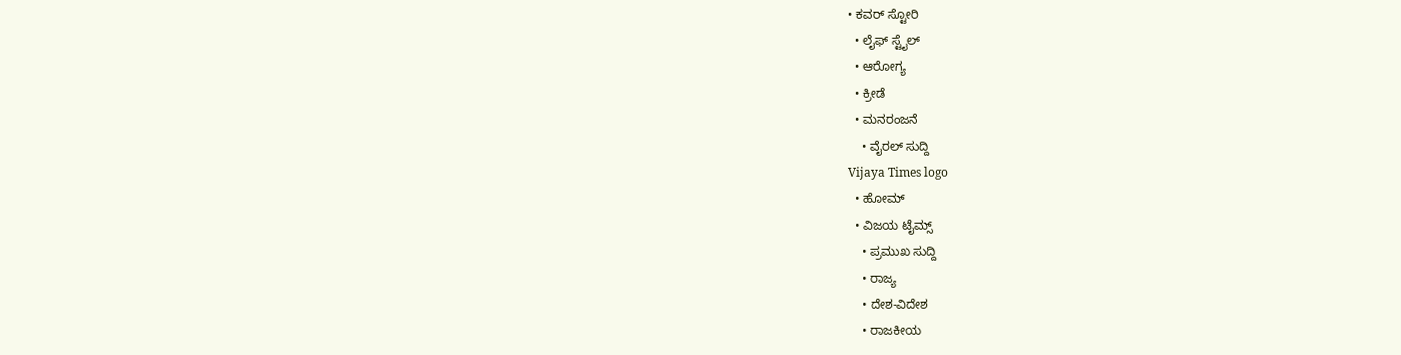• ಕವರ್‌ ಸ್ಟೋರಿ
  • ಲೈಫ್ ಸ್ಟೈಲ್
  • ಆರೋಗ್ಯ
  • ಕ್ರೀಡೆ
  • ಮನರಂಜನೆ
    • ವೈರಲ್ ಸುದ್ದಿ
Vijaya Times logo
  • ಹೋಮ್
  • ವಿಜಯ ಟೈಮ್ಸ್‌
    • ಪ್ರಮುಖ ಸುದ್ದಿ
    • ರಾಜ್ಯ
    • ದೇಶ-ವಿದೇಶ
    • ರಾಜಕೀಯ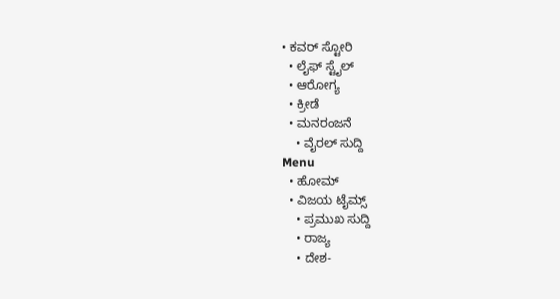• ಕವರ್‌ ಸ್ಟೋರಿ
  • ಲೈಫ್ ಸ್ಟೈಲ್
  • ಆರೋಗ್ಯ
  • ಕ್ರೀಡೆ
  • ಮನರಂಜನೆ
    • ವೈರಲ್ ಸುದ್ದಿ
Menu
  • ಹೋಮ್
  • ವಿಜಯ ಟೈಮ್ಸ್‌
    • ಪ್ರಮುಖ ಸುದ್ದಿ
    • ರಾಜ್ಯ
    • ದೇಶ-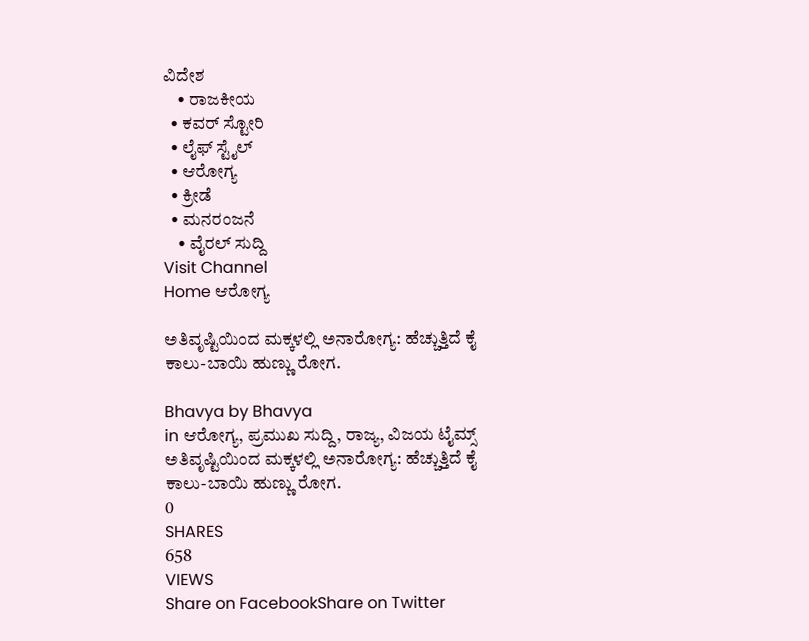ವಿದೇಶ
    • ರಾಜಕೀಯ
  • ಕವರ್‌ ಸ್ಟೋರಿ
  • ಲೈಫ್ ಸ್ಟೈಲ್
  • ಆರೋಗ್ಯ
  • ಕ್ರೀಡೆ
  • ಮನರಂಜನೆ
    • ವೈರಲ್ ಸುದ್ದಿ
Visit Channel
Home ಆರೋಗ್ಯ

ಅತಿವೃಷ್ಟಿಯಿಂದ ಮಕ್ಕಳಲ್ಲಿ ಅನಾರೋಗ್ಯ: ಹೆಚ್ಚುತ್ತಿದೆ ಕೈ ಕಾಲು-ಬಾಯಿ ಹುಣ್ಣು ರೋಗ.

Bhavya by Bhavya
in ಆರೋಗ್ಯ, ಪ್ರಮುಖ ಸುದ್ದಿ, ರಾಜ್ಯ, ವಿಜಯ ಟೈಮ್ಸ್‌
ಅತಿವೃಷ್ಟಿಯಿಂದ ಮಕ್ಕಳಲ್ಲಿ ಅನಾರೋಗ್ಯ: ಹೆಚ್ಚುತ್ತಿದೆ ಕೈ ಕಾಲು-ಬಾಯಿ ಹುಣ್ಣು ರೋಗ.
0
SHARES
658
VIEWS
Share on FacebookShare on Twitter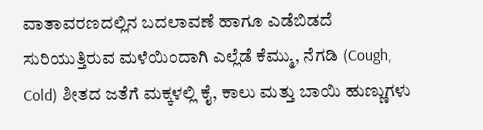ವಾತಾವರಣದಲ್ಲಿನ ಬದಲಾವಣೆ ಹಾಗೂ ಎಡೆಬಿಡದೆ ಸುರಿಯುತ್ತಿರುವ ಮಳೆಯಿಂದಾಗಿ ಎಲ್ಲೆಡೆ ಕೆಮ್ಮು, ನೆಗಡಿ (Cough, Cold) ಶೀತದ ಜತೆಗೆ ಮಕ್ಕಳಲ್ಲಿ ಕೈ, ಕಾಲು ಮತ್ತು ಬಾಯಿ ಹುಣ್ಣುಗಳು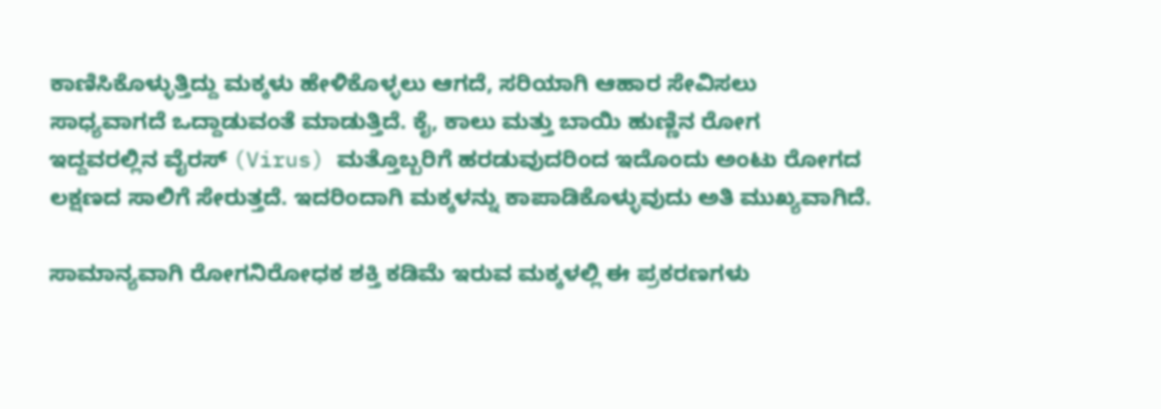ಕಾಣಿಸಿಕೊಳ್ಳುತ್ತಿದ್ದು ಮಕ್ಕಳು ಹೇಳಿಕೊಳ್ಳಲು ಆಗದೆ, ಸರಿಯಾಗಿ ಆಹಾರ ಸೇವಿಸಲು ಸಾಧ್ಯವಾಗದೆ ಒದ್ದಾಡುವಂತೆ ಮಾಡುತ್ತಿದೆ. ಕೈ, ಕಾಲು ಮತ್ತು ಬಾಯಿ ಹುಣ್ಣಿನ ರೋಗ ಇದ್ದವರಲ್ಲಿನ ವೈರಸ್‌ (Virus) ಮತ್ತೊಬ್ಬರಿಗೆ ಹರಡುವುದರಿಂದ ಇದೊಂದು ಅಂಟು ರೋಗದ ಲಕ್ಷಣದ ಸಾಲಿಗೆ ಸೇರುತ್ತದೆ. ಇದರಿಂದಾಗಿ ಮಕ್ಕಳನ್ನು ಕಾಪಾಡಿಕೊಳ್ಳುವುದು ಅತಿ ಮುಖ್ಯವಾಗಿದೆ.

ಸಾಮಾನ್ಯವಾಗಿ ರೋಗನಿರೋಧಕ ಶಕ್ತಿ ಕಡಿಮೆ ಇರುವ ಮಕ್ಕಳಲ್ಲಿ ಈ ಪ್ರಕರಣಗಳು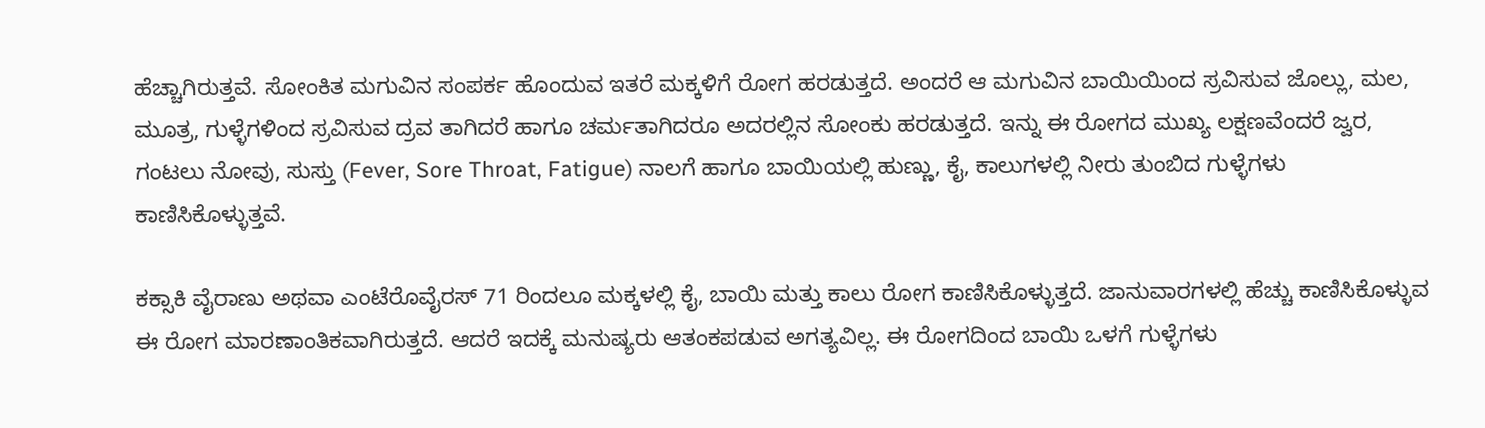ಹೆಚ್ಚಾಗಿರುತ್ತವೆ. ಸೋಂಕಿತ ಮಗುವಿನ ಸಂಪರ್ಕ ಹೊಂದುವ ಇತರೆ ಮಕ್ಕಳಿಗೆ ರೋಗ ಹರಡುತ್ತದೆ. ಅಂದರೆ ಆ ಮಗುವಿನ ಬಾಯಿಯಿಂದ ಸ್ರವಿಸುವ ಜೊಲ್ಲು, ಮಲ, ಮೂತ್ರ, ಗುಳ್ಳೆಗಳಿಂದ ಸ್ರವಿಸುವ ದ್ರವ ತಾಗಿದರೆ ಹಾಗೂ ಚರ್ಮತಾಗಿದರೂ ಅದರಲ್ಲಿನ ಸೋಂಕು ಹರಡುತ್ತದೆ. ಇನ್ನು ಈ ರೋಗದ ಮುಖ್ಯ ಲಕ್ಷಣವೆಂದರೆ ಜ್ವರ, ಗಂಟಲು ನೋವು, ಸುಸ್ತು (Fever, Sore Throat, Fatigue) ನಾಲಗೆ ಹಾಗೂ ಬಾಯಿಯಲ್ಲಿ ಹುಣ್ಣು, ಕೈ, ಕಾಲುಗಳಲ್ಲಿ ನೀರು ತುಂಬಿದ ಗುಳ್ಳೆಗಳು ಕಾಣಿಸಿಕೊಳ್ಳುತ್ತವೆ.

ಕಕ್ಸಾಕಿ ವೈರಾಣು ಅಥವಾ ಎಂಟೆರೊವೈರಸ್‌ 71 ರಿಂದಲೂ ಮಕ್ಕಳಲ್ಲಿ ಕೈ, ಬಾಯಿ ಮತ್ತು ಕಾಲು ರೋಗ ಕಾಣಿಸಿಕೊಳ್ಳುತ್ತದೆ. ಜಾನುವಾರಗಳಲ್ಲಿ ಹೆಚ್ಚು ಕಾಣಿಸಿಕೊಳ್ಳುವ ಈ ರೋಗ ಮಾರಣಾಂತಿಕವಾಗಿರುತ್ತದೆ. ಆದರೆ ಇದಕ್ಕೆ ಮನುಷ್ಯರು ಆತಂಕಪಡುವ ಅಗತ್ಯವಿಲ್ಲ. ಈ ರೋಗದಿಂದ ಬಾಯಿ ಒಳಗೆ ಗುಳ್ಳೆಗಳು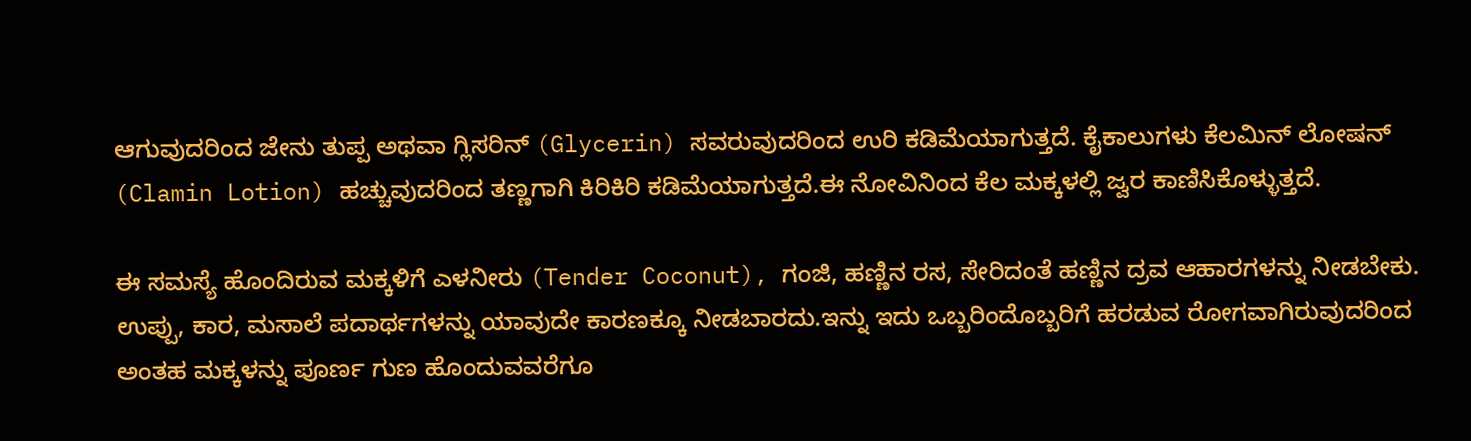ಆಗುವುದರಿಂದ ಜೇನು ತುಪ್ಪ ಅಥವಾ ಗ್ಲಿಸರಿನ್‌ (Glycerin) ಸವರುವುದರಿಂದ ಉರಿ ಕಡಿಮೆಯಾಗುತ್ತದೆ. ಕೈಕಾಲುಗಳು ಕೆಲಮಿನ್‌ ಲೋಷನ್‌ (Clamin Lotion) ಹಚ್ಚುವುದರಿಂದ ತಣ್ಣಗಾಗಿ ಕಿರಿಕಿರಿ ಕಡಿಮೆಯಾಗುತ್ತದೆ.ಈ ನೋವಿನಿಂದ ಕೆಲ ಮಕ್ಕಳಲ್ಲಿ ಜ್ವರ ಕಾಣಿಸಿಕೊಳ್ಳುತ್ತದೆ.

ಈ ಸಮಸ್ಯೆ ಹೊಂದಿರುವ ಮಕ್ಕಳಿಗೆ ಎಳನೀರು (Tender Coconut), ಗಂಜಿ, ಹಣ್ಣಿನ ರಸ, ಸೇರಿದಂತೆ ಹಣ್ಣಿನ ದ್ರವ ಆಹಾರಗಳನ್ನು ನೀಡಬೇಕು. ಉಪ್ಪು, ಕಾರ, ಮಸಾಲೆ ಪದಾರ್ಥಗಳನ್ನು ಯಾವುದೇ ಕಾರಣಕ್ಕೂ ನೀಡಬಾರದು.ಇನ್ನು ಇದು ಒಬ್ಬರಿಂದೊಬ್ಬರಿಗೆ ಹರಡುವ ರೋಗವಾಗಿರುವುದರಿಂದ ಅಂತಹ ಮಕ್ಕಳನ್ನು ಪೂರ್ಣ ಗುಣ ಹೊಂದುವವರೆಗೂ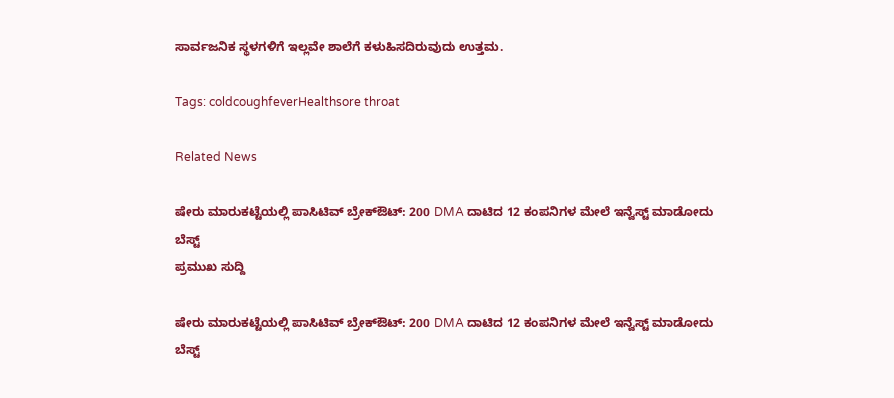ಸಾರ್ವಜನಿಕ ಸ್ಥಳಗಳಿಗೆ ಇಲ್ಲವೇ ಶಾಲೆಗೆ ಕಳುಹಿಸದಿರುವುದು ಉತ್ತಮ.

Tags: coldcoughfeverHealthsore throat

Related News

ಷೇರು ಮಾರುಕಟ್ಟೆಯಲ್ಲಿ ಪಾಸಿಟಿವ್ ಬ್ರೇಕ್‌ಔಟ್: 200 DMA ದಾಟಿದ 12 ಕಂಪನಿಗಳ ಮೇಲೆ ಇನ್ವೆಸ್ಟ್ ಮಾಡೋದು ಬೆಸ್ಟ್
ಪ್ರಮುಖ ಸುದ್ದಿ

ಷೇರು ಮಾರುಕಟ್ಟೆಯಲ್ಲಿ ಪಾಸಿಟಿವ್ ಬ್ರೇಕ್‌ಔಟ್: 200 DMA ದಾಟಿದ 12 ಕಂಪನಿಗಳ ಮೇಲೆ ಇನ್ವೆಸ್ಟ್ ಮಾಡೋದು ಬೆಸ್ಟ್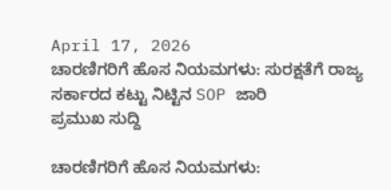April 17, 2026
ಚಾರಣಿಗರಿಗೆ ಹೊಸ ನಿಯಮಗಳು: ಸುರಕ್ಷತೆಗೆ ರಾಜ್ಯ ಸರ್ಕಾರದ ಕಟ್ಟು ನಿಟ್ಟಿನ SOP ಜಾರಿ
ಪ್ರಮುಖ ಸುದ್ದಿ

ಚಾರಣಿಗರಿಗೆ ಹೊಸ ನಿಯಮಗಳು: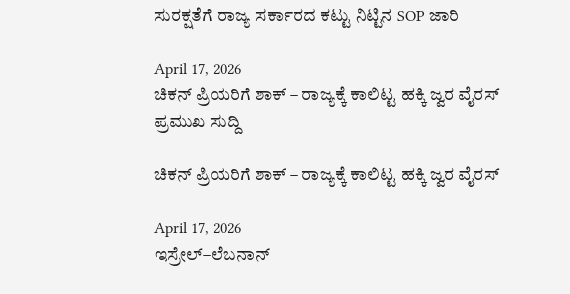ಸುರಕ್ಷತೆಗೆ ರಾಜ್ಯ ಸರ್ಕಾರದ ಕಟ್ಟು ನಿಟ್ಟಿನ SOP ಜಾರಿ

April 17, 2026
ಚಿಕನ್ ಪ್ರಿಯರಿಗೆ ಶಾಕ್ – ರಾಜ್ಯಕ್ಕೆ ಕಾಲಿಟ್ಟ ಹಕ್ಕಿ ಜ್ವರ ವೈರಸ್
ಪ್ರಮುಖ ಸುದ್ದಿ

ಚಿಕನ್ ಪ್ರಿಯರಿಗೆ ಶಾಕ್ – ರಾಜ್ಯಕ್ಕೆ ಕಾಲಿಟ್ಟ ಹಕ್ಕಿ ಜ್ವರ ವೈರಸ್

April 17, 2026
ಇಸ್ರೇಲ್–ಲೆಬನಾನ್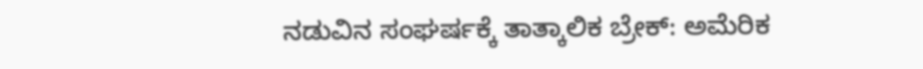ನಡುವಿನ ಸಂಘರ್ಷಕ್ಕೆ ತಾತ್ಕಾಲಿಕ ಬ್ರೇಕ್: ಅಮೆರಿಕ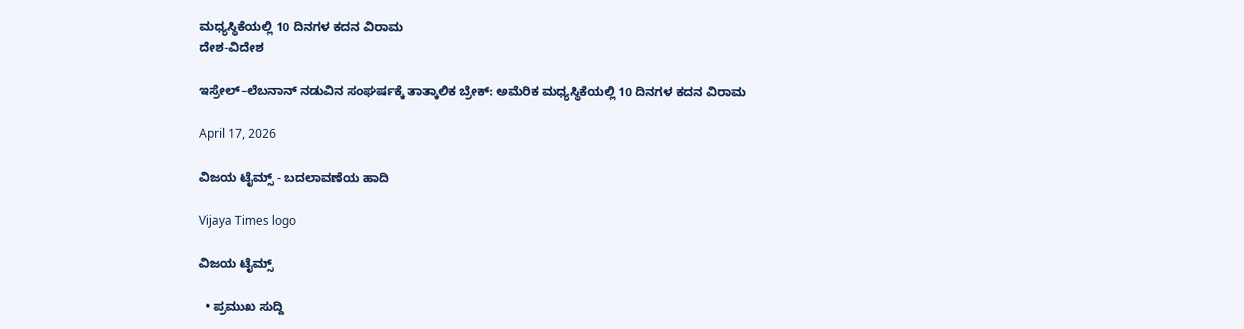ಮಧ್ಯಸ್ಥಿಕೆಯಲ್ಲಿ 10 ದಿನಗಳ ಕದನ ವಿರಾಮ
ದೇಶ-ವಿದೇಶ

ಇಸ್ರೇಲ್–ಲೆಬನಾನ್ ನಡುವಿನ ಸಂಘರ್ಷಕ್ಕೆ ತಾತ್ಕಾಲಿಕ ಬ್ರೇಕ್: ಅಮೆರಿಕ ಮಧ್ಯಸ್ಥಿಕೆಯಲ್ಲಿ 10 ದಿನಗಳ ಕದನ ವಿರಾಮ

April 17, 2026

ವಿಜಯ ಟೈಮ್ಸ್‌ - ಬದಲಾವಣೆಯ ಹಾದಿ

Vijaya Times logo

ವಿಜಯ ಟೈಮ್ಸ್‌

  • ಪ್ರಮುಖ ಸುದ್ದಿ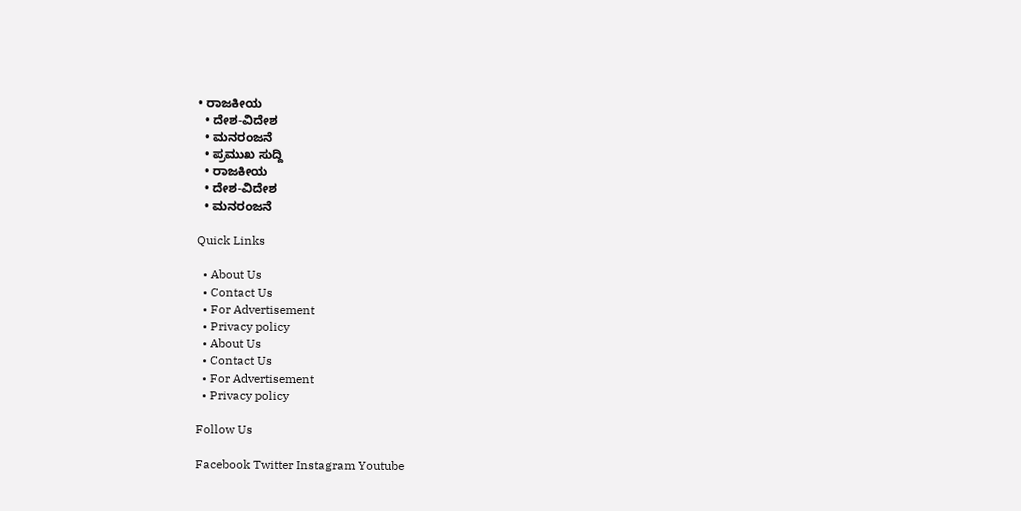• ರಾಜಕೀಯ
  • ದೇಶ-ವಿದೇಶ
  • ಮನರಂಜನೆ
  • ಪ್ರಮುಖ ಸುದ್ದಿ
  • ರಾಜಕೀಯ
  • ದೇಶ-ವಿದೇಶ
  • ಮನರಂಜನೆ

Quick Links

  • About Us
  • Contact Us
  • For Advertisement
  • Privacy policy
  • About Us
  • Contact Us
  • For Advertisement
  • Privacy policy

Follow Us

Facebook Twitter Instagram Youtube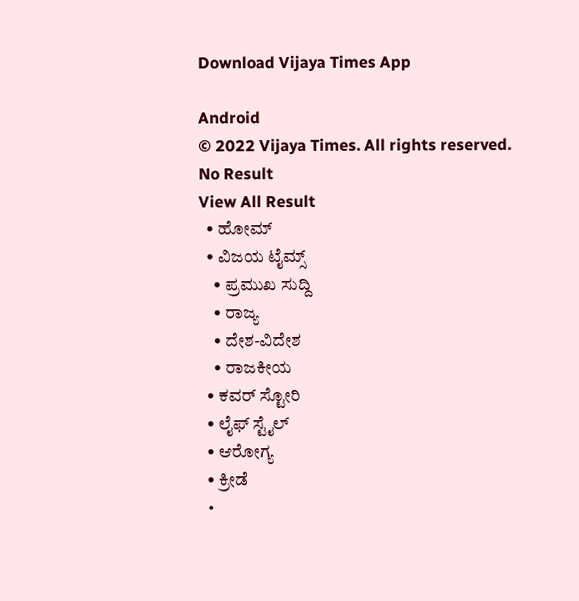Download Vijaya Times App

Android
© 2022 Vijaya Times. All rights reserved.
No Result
View All Result
  • ಹೋಮ್
  • ವಿಜಯ ಟೈಮ್ಸ್‌
    • ಪ್ರಮುಖ ಸುದ್ದಿ
    • ರಾಜ್ಯ
    • ದೇಶ-ವಿದೇಶ
    • ರಾಜಕೀಯ
  • ಕವರ್‌ ಸ್ಟೋರಿ
  • ಲೈಫ್ ಸ್ಟೈಲ್
  • ಆರೋಗ್ಯ
  • ಕ್ರೀಡೆ
  •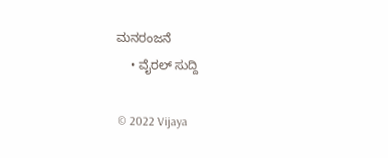ಮನರಂಜನೆ
    • ವೈರಲ್ ಸುದ್ದಿ

© 2022 Vijaya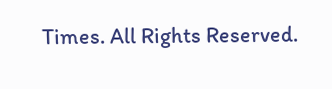Times. All Rights Reserved.